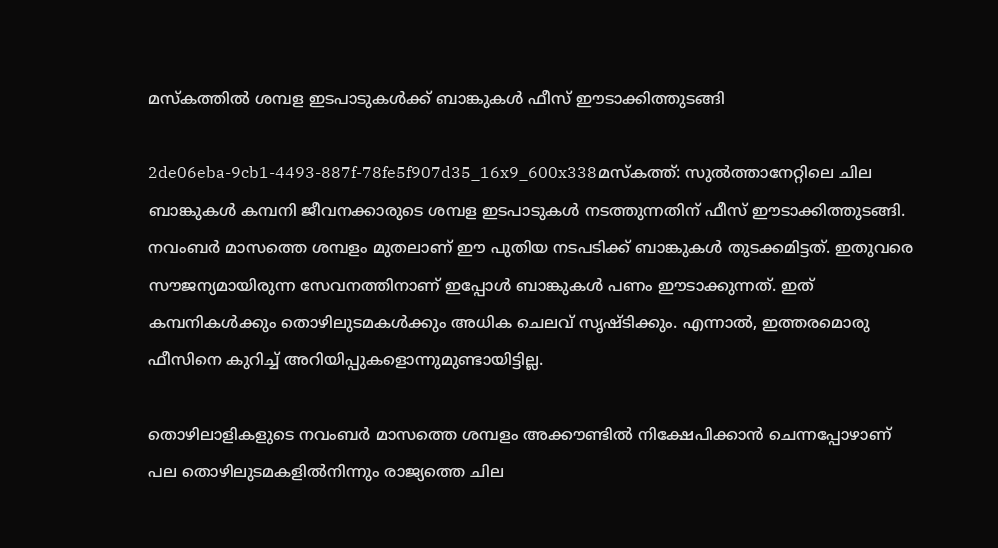മസ്‌കത്തില്‍ ശമ്പള ഇടപാടുകള്‍ക്ക് ബാങ്കുകള്‍ ഫീസ് ഈടാക്കിത്തുടങ്ങി

2de06eba-9cb1-4493-887f-78fe5f907d35_16x9_600x338മസ്‌കത്ത്: സുല്‍ത്താനേറ്റിലെ ചില ബാങ്കുകള്‍ കമ്പനി ജീവനക്കാരുടെ ശമ്പള ഇടപാടുകള്‍ നടത്തുന്നതിന് ഫീസ് ഈടാക്കിത്തുടങ്ങി. നവംബര്‍ മാസത്തെ ശമ്പളം മുതലാണ് ഈ പുതിയ നടപടിക്ക് ബാങ്കുകള്‍ തുടക്കമിട്ടത്. ഇതുവരെ സൗജന്യമായിരുന്ന സേവനത്തിനാണ് ഇപ്പോള്‍ ബാങ്കുകള്‍ പണം ഈടാക്കുന്നത്. ഇത് കമ്പനികള്‍ക്കും തൊഴിലുടമകള്‍ക്കും അധിക ചെലവ് സൃഷ്ടിക്കും. എന്നാല്‍, ഇത്തരമൊരു ഫീസിനെ കുറിച്ച് അറിയിപ്പുകളൊന്നുമുണ്ടായിട്ടില്ല.

തൊഴിലാളികളുടെ നവംബര്‍ മാസത്തെ ശമ്പളം അക്കൗണ്ടില്‍ നിക്ഷേപിക്കാന്‍ ചെന്നപ്പോഴാണ് പല തൊഴിലുടമകളില്‍നിന്നും രാജ്യത്തെ ചില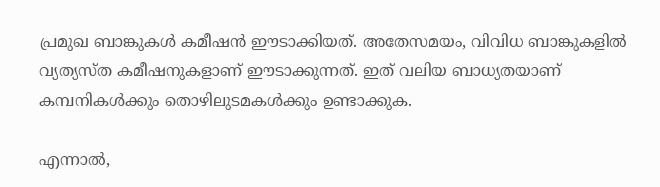പ്രമുഖ ബാങ്കുകള്‍ കമീഷന്‍ ഈടാക്കിയത്. അതേസമയം, വിവിധ ബാങ്കുകളില്‍ വ്യത്യസ്ത കമീഷനുകളാണ് ഈടാക്കുന്നത്. ഇത് വലിയ ബാധ്യതയാണ് കമ്പനികള്‍ക്കും തൊഴിലുടമകള്‍ക്കും ഉണ്ടാക്കുക.

എന്നാല്‍,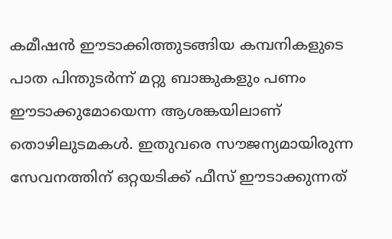കമീഷന്‍ ഈടാക്കിത്തുടങ്ങിയ കമ്പനികളുടെ പാത പിന്തുടര്‍ന്ന് മറ്റു ബാങ്കുകളും പണം ഈടാക്കുമോയെന്ന ആശങ്കയിലാണ് തൊഴിലുടമകള്‍. ഇതുവരെ സൗജന്യമായിരുന്ന സേവനത്തിന് ഒറ്റയടിക്ക് ഫീസ് ഈടാക്കുന്നത്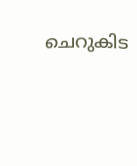ചെറുകിട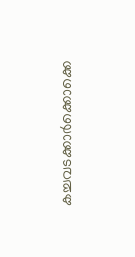കച്ചവടക്കാര്‍ക്കൊക്കെ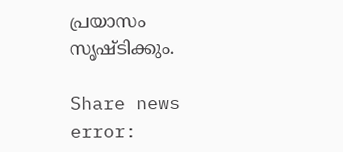പ്രയാസം സൃഷ്ടിക്കും.

Share news
error: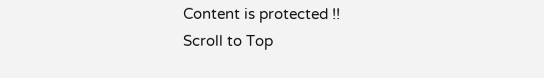Content is protected !!
Scroll to Top